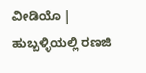ವೀಡಿಯೊ | ಹುಬ್ಬಳ್ಳಿಯಲ್ಲಿ ರಣಜಿ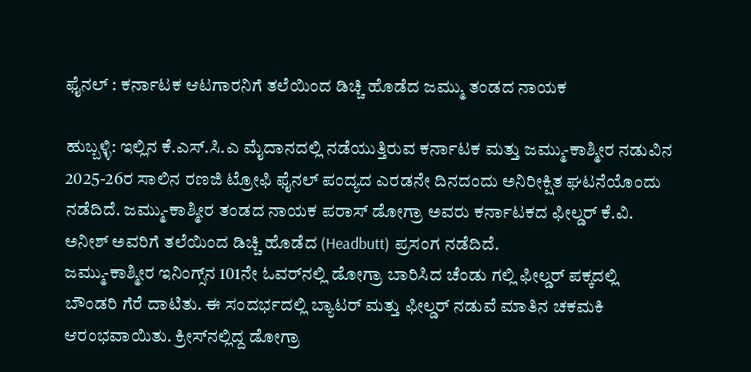ಫೈನಲ್ : ಕರ್ನಾಟಕ ಆಟಗಾರನಿಗೆ ತಲೆಯಿಂದ ಡಿಚ್ಚಿ ಹೊಡೆದ ಜಮ್ಮು ತಂಡದ ನಾಯಕ

ಹುಬ್ಬಳ್ಳಿ: ಇಲ್ಲಿನ ಕೆ.ಎಸ್.ಸಿ.ಎ ಮೈದಾನದಲ್ಲಿ ನಡೆಯುತ್ತಿರುವ ಕರ್ನಾಟಕ ಮತ್ತು ಜಮ್ಮು-ಕಾಶ್ಮೀರ ನಡುವಿನ 2025-26ರ ಸಾಲಿನ ರಣಜಿ ಟ್ರೋಫಿ ಫೈನಲ್ ಪಂದ್ಯದ ಎರಡನೇ ದಿನದಂದು ಅನಿರೀಕ್ಷಿತ ಘಟನೆಯೊಂದು ನಡೆದಿದೆ. ಜಮ್ಮು-ಕಾಶ್ಮೀರ ತಂಡದ ನಾಯಕ ಪರಾಸ್ ಡೋಗ್ರಾ ಅವರು ಕರ್ನಾಟಕದ ಫೀಲ್ಡರ್ ಕೆ.ವಿ. ಅನೀಶ್ ಅವರಿಗೆ ತಲೆಯಿಂದ ಡಿಚ್ಚಿ ಹೊಡೆದ (Headbutt) ಪ್ರಸಂಗ ನಡೆದಿದೆ.
ಜಮ್ಮು-ಕಾಶ್ಮೀರ ಇನಿಂಗ್ಸ್‌ನ 101ನೇ ಓವರ್‌ನಲ್ಲಿ ಡೋಗ್ರಾ ಬಾರಿಸಿದ ಚೆಂಡು ಗಲ್ಲಿ ಫೀಲ್ಡರ್ ಪಕ್ಕದಲ್ಲಿ ಬೌಂಡರಿ ಗೆರೆ ದಾಟಿತು. ಈ ಸಂದರ್ಭದಲ್ಲಿ ಬ್ಯಾಟರ್ ಮತ್ತು ಫೀಲ್ಡರ್ ನಡುವೆ ಮಾತಿನ ಚಕಮಕಿ ಆರಂಭವಾಯಿತು. ಕ್ರೀಸ್‌ನಲ್ಲಿದ್ದ ಡೋಗ್ರಾ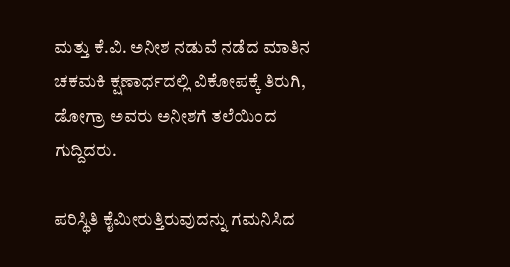ಮತ್ತು ಕೆ.ವಿ. ಅನೀಶ ನಡುವೆ ನಡೆದ ಮಾತಿನ ಚಕಮಕಿ ಕ್ಷಣಾರ್ಧದಲ್ಲಿ ವಿಕೋಪಕ್ಕೆ ತಿರುಗಿ, ಡೋಗ್ರಾ ಅವರು ಅನೀಶಗೆ ತಲೆಯಿಂದ ಗುದ್ದಿದರು.

ಪರಿಸ್ಥಿತಿ ಕೈಮೀರುತ್ತಿರುವುದನ್ನು ಗಮನಿಸಿದ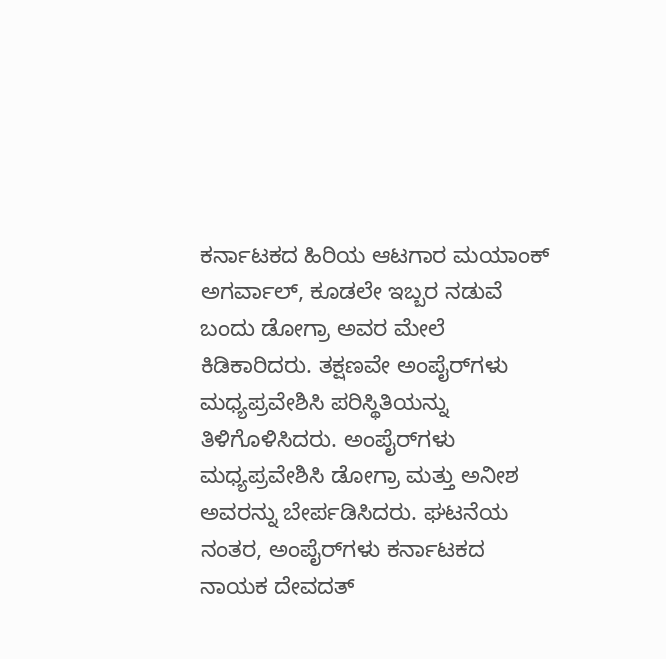ಕರ್ನಾಟಕದ ಹಿರಿಯ ಆಟಗಾರ ಮಯಾಂಕ್ ಅಗರ್ವಾಲ್, ಕೂಡಲೇ ಇಬ್ಬರ ನಡುವೆ ಬಂದು ಡೋಗ್ರಾ ಅವರ ಮೇಲೆ ಕಿಡಿಕಾರಿದರು. ತಕ್ಷಣವೇ ಅಂಪೈರ್‌ಗಳು ಮಧ್ಯಪ್ರವೇಶಿಸಿ ಪರಿಸ್ಥಿತಿಯನ್ನು ತಿಳಿಗೊಳಿಸಿದರು. ಅಂಪೈರ್‌ಗಳು ಮಧ್ಯಪ್ರವೇಶಿಸಿ ಡೋಗ್ರಾ ಮತ್ತು ಅನೀಶ ಅವರನ್ನು ಬೇರ್ಪಡಿಸಿದರು. ಘಟನೆಯ ನಂತರ, ಅಂಪೈರ್‌ಗಳು ಕರ್ನಾಟಕದ ನಾಯಕ ದೇವದತ್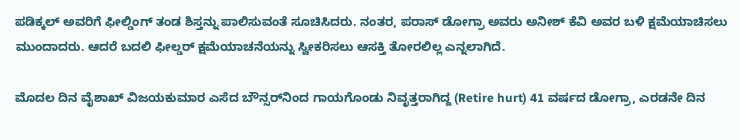ಪಡಿಕ್ಕಲ್ ಅವರಿಗೆ ಫೀಲ್ಡಿಂಗ್ ತಂಡ ಶಿಸ್ತನ್ನು ಪಾಲಿಸುವಂತೆ ಸೂಚಿಸಿದರು. ನಂತರ, ಪರಾಸ್ ಡೋಗ್ರಾ ಅವರು ಅನೀಶ್ ಕೆವಿ ಅವರ ಬಳಿ ಕ್ಷಮೆಯಾಚಿಸಲು ಮುಂದಾದರು. ಆದರೆ ಬದಲಿ ಫೀಲ್ಡರ್ ಕ್ಷಮೆಯಾಚನೆಯನ್ನು ಸ್ವೀಕರಿಸಲು ಆಸಕ್ತಿ ತೋರಲಿಲ್ಲ ಎನ್ನಲಾಗಿದೆ.

ಮೊದಲ ದಿನ ವೈಶಾಖ್ ವಿಜಯಕುಮಾರ ಎಸೆದ ಬೌನ್ಸರ್‌ನಿಂದ ಗಾಯಗೊಂಡು ನಿವೃತ್ತರಾಗಿದ್ದ (Retire hurt) 41 ವರ್ಷದ ಡೋಗ್ರಾ, ಎರಡನೇ ದಿನ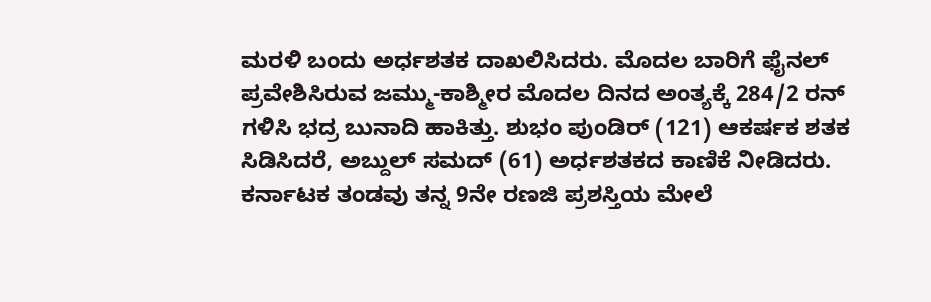ಮರಳಿ ಬಂದು ಅರ್ಧಶತಕ ದಾಖಲಿಸಿದರು. ಮೊದಲ ಬಾರಿಗೆ ಫೈನಲ್ ಪ್ರವೇಶಿಸಿರುವ ಜಮ್ಮು-ಕಾಶ್ಮೀರ ಮೊದಲ ದಿನದ ಅಂತ್ಯಕ್ಕೆ 284/2 ರನ್ ಗಳಿಸಿ ಭದ್ರ ಬುನಾದಿ ಹಾಕಿತ್ತು. ಶುಭಂ ಪುಂಡಿರ್ (121) ಆಕರ್ಷಕ ಶತಕ ಸಿಡಿಸಿದರೆ, ಅಬ್ದುಲ್ ಸಮದ್ (61) ಅರ್ಧಶತಕದ ಕಾಣಿಕೆ ನೀಡಿದರು. ಕರ್ನಾಟಕ ತಂಡವು ತನ್ನ 9ನೇ ರಣಜಿ ಪ್ರಶಸ್ತಿಯ ಮೇಲೆ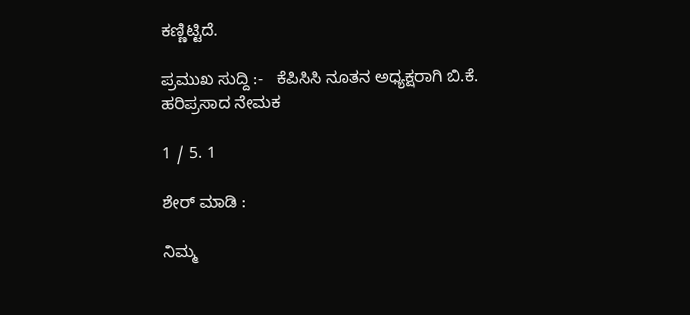ಕಣ್ಣಿಟ್ಟಿದೆ.

ಪ್ರಮುಖ ಸುದ್ದಿ :-   ಕೆಪಿಸಿಸಿ ನೂತನ ಅಧ್ಯಕ್ಷರಾಗಿ ಬಿ.ಕೆ. ಹರಿಪ್ರಸಾದ ನೇಮಕ

1 / 5. 1

ಶೇರ್ ಮಾಡಿ :

ನಿಮ್ಮ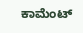ಕಾಮೆಂಟ್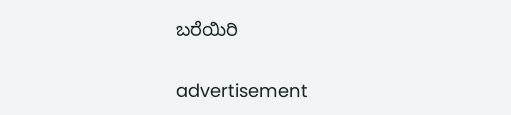ಬರೆಯಿರಿ

advertisement